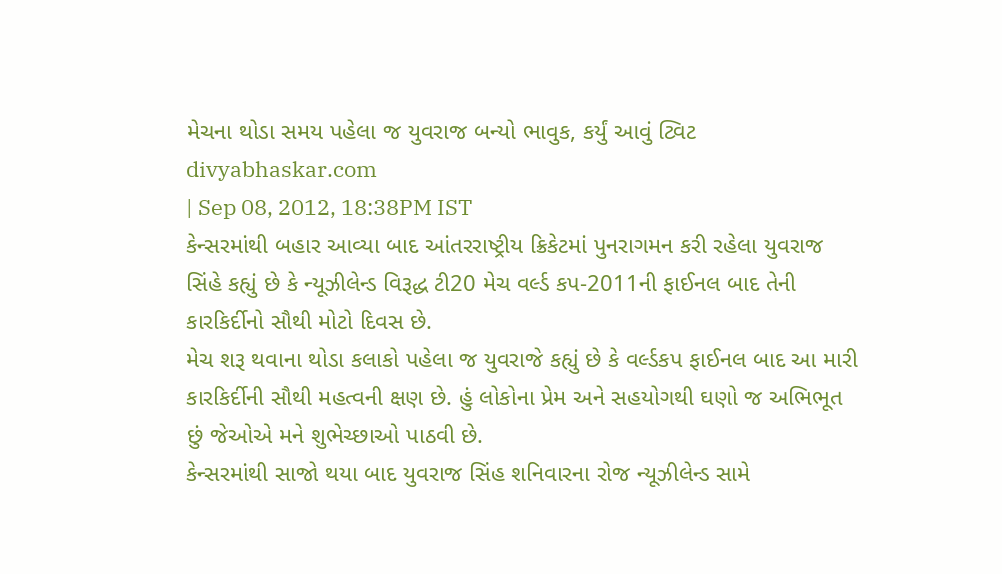મેચના થોડા સમય પહેલા જ યુવરાજ બન્યો ભાવુક, કર્યું આવું ટ્વિટ
divyabhaskar.com
| Sep 08, 2012, 18:38PM IST
કેન્સરમાંથી બહાર આવ્યા બાદ આંતરરાષ્ટ્રીય ક્રિકેટમાં પુનરાગમન કરી રહેલા યુવરાજ સિંહે કહ્યું છે કે ન્યૂઝીલેન્ડ વિરૂદ્ધ ટી20 મેચ વર્લ્ડ કપ-2011ની ફાઈનલ બાદ તેની કારકિર્દીનો સૌથી મોટો દિવસ છે.
મેચ શરૂ થવાના થોડા કલાકો પહેલા જ યુવરાજે કહ્યું છે કે વર્લ્ડકપ ફાઈનલ બાદ આ મારી કારકિર્દીની સૌથી મહત્વની ક્ષણ છે. હું લોકોના પ્રેમ અને સહયોગથી ઘણો જ અભિભૂત છું જેઓએ મને શુભેચ્છાઓ પાઠવી છે.
કેન્સરમાંથી સાજો થયા બાદ યુવરાજ સિંહ શનિવારના રોજ ન્યૂઝીલેન્ડ સામે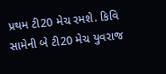પ્રથમ ટી20 મેચ રમશે. કિવિ સામેની બે ટી20 મેચ યુવરાજ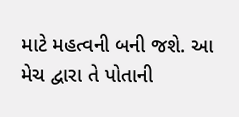માટે મહત્વની બની જશે. આ મેચ દ્વારા તે પોતાની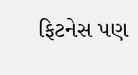ફિટનેસ પણ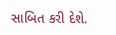સાબિત કરી દેશે.